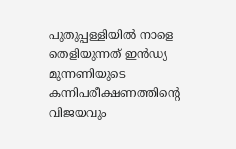പുതുപ്പള്ളിയില്‍ നാളെ തെളിയുന്നത് ഇന്‍ഡ്യ മുന്നണിയുടെ കന്നിപരീക്ഷണത്തിന്‍റെ വിജയവും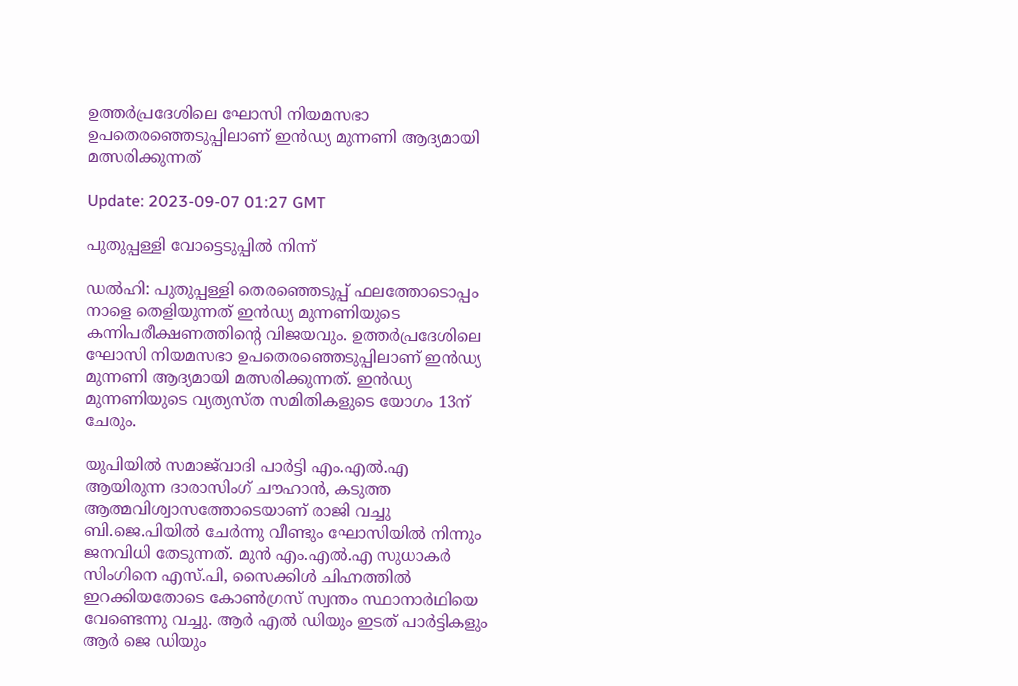ഉത്തർപ്രദേശിലെ ഘോസി നിയമസഭാ ഉപതെരഞ്ഞെടുപ്പിലാണ് ഇന്‍ഡ്യ മുന്നണി ആദ്യമായി മത്സരിക്കുന്നത്

Update: 2023-09-07 01:27 GMT

പുതുപ്പള്ളി വോട്ടെടുപ്പില്‍ നിന്ന്

ഡല്‍ഹി: പുതുപ്പള്ളി തെരഞ്ഞെടുപ്പ് ഫലത്തോടൊപ്പം നാളെ തെളിയുന്നത് ഇന്‍ഡ്യ മുന്നണിയുടെ കന്നിപരീക്ഷണത്തിന്‍റെ വിജയവും. ഉത്തർപ്രദേശിലെ ഘോസി നിയമസഭാ ഉപതെരഞ്ഞെടുപ്പിലാണ് ഇന്‍ഡ്യ മുന്നണി ആദ്യമായി മത്സരിക്കുന്നത്. ഇന്‍ഡ്യ മുന്നണിയുടെ വ്യത്യസ്ത സമിതികളുടെ യോഗം 13ന് ചേരും.

യുപിയിൽ സമാജ്‍വാദി പാർട്ടി എം.എൽ.എ ആയിരുന്ന ദാരാസിംഗ് ചൗഹാൻ, കടുത്ത ആത്മവിശ്വാസത്തോടെയാണ് രാജി വച്ചു ബി.ജെ.പിയിൽ ചേർന്നു വീണ്ടും ഘോസിയിൽ നിന്നും ജനവിധി തേടുന്നത്. മുൻ എം.എൽ.എ സുധാകർ സിംഗിനെ എസ്.പി, സൈക്കിൾ ചിഹ്നത്തിൽ ഇറക്കിയതോടെ കോൺഗ്രസ് സ്വന്തം സ്ഥാനാർഥിയെ വേണ്ടെന്നു വച്ചു. ആർ എൽ ഡിയും ഇടത് പാർട്ടികളും ആർ ജെ ഡിയും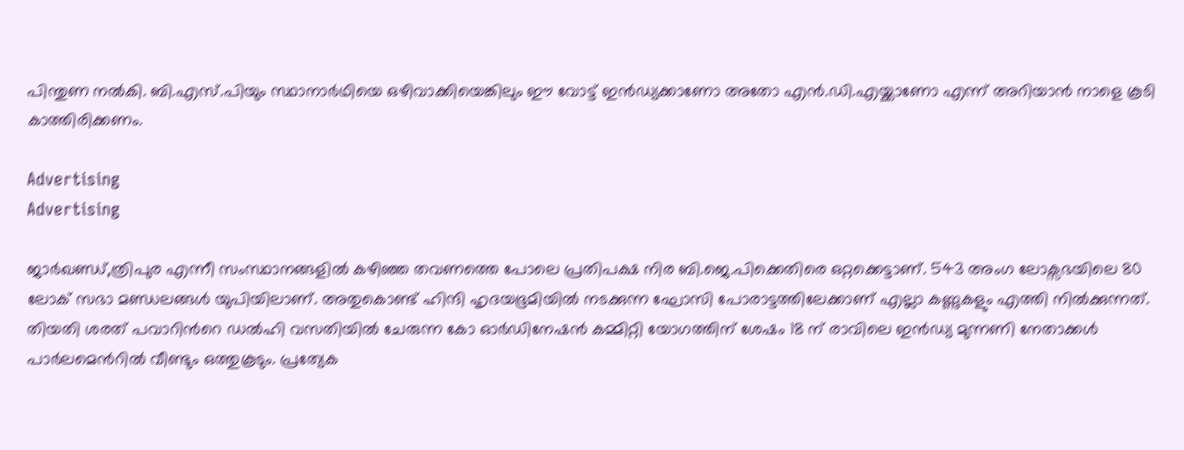പിന്തുണ നൽകി. ബി.എസ്‌.പിയും സ്ഥാനാർഥിയെ ഒഴിവാക്കിയെങ്കിലും ഈ വോട്ട് ഇന്‍ഡ്യക്കാണോ അതോ എൻ.ഡി.എയ്ക്കാണോ എന്ന് അറിയാൻ നാളെ കൂടി കാത്തിരിക്കണം.

Advertising
Advertising

ജാര്‍ഖണ്ഡ്,ത്രിപുര എന്നീ സംസ്ഥാനങ്ങളിൽ കഴിഞ്ഞ തവണത്തെ പോലെ പ്രതിപക്ഷ നിര ബി.ജെ.പിക്കെതിരെ ഒറ്റക്കെട്ടാണ്. 543 അംഗ ലോക്സഭയിലെ 80 ലോക് സഭാ മണ്ഡലങ്ങൾ യുപിയിലാണ്. അതുകൊണ്ട് ഹിന്ദി ഹൃദയഭൂമിയിൽ നടക്കുന്ന ഘോസി പോരാട്ടത്തിലേക്കാണ് എല്ലാ കണ്ണുകളും എത്തി നിൽക്കുന്നത്. തിയതി ശരത് പവാറിന്‍റെ ഡൽഹി വസതിയിൽ ചേരുന്ന കോ ഓർഡിനേഷൻ കമ്മിറ്റി യോഗത്തിന് ശേഷം 18 ന് രാവിലെ ഇന്‍ഡ്യ മുന്നണി നേതാക്കൾ പാർലമെന്‍റില്‍ വീണ്ടും ഒത്തുകൂടും. പ്രത്യേക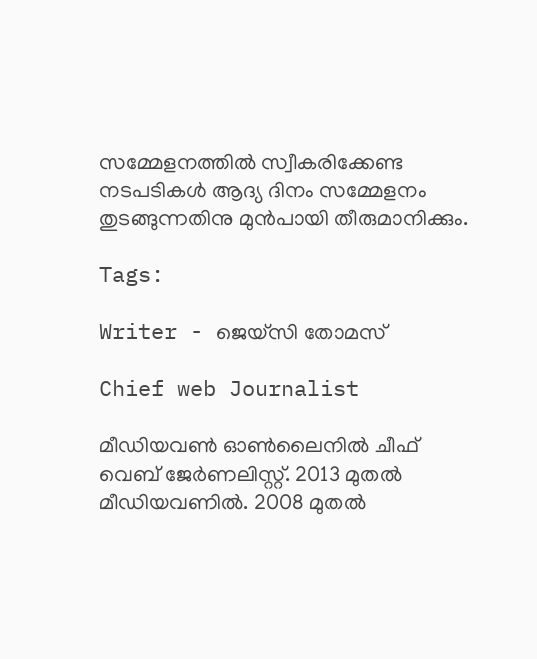സമ്മേളനത്തിൽ സ്വീകരിക്കേണ്ട നടപടികൾ ആദ്യ ദിനം സമ്മേളനം തുടങ്ങുന്നതിനു മുൻപായി തീരുമാനിക്കും.

Tags:

Writer - ജെയ്സി തോമസ്

Chief web Journalist

മീഡിയവൺ ഓൺലൈനിൽ ചീഫ് വെബ് ജേർണലിസ്റ്റ്. 2013 മുതൽ മീഡിയവണിൽ. 2008 മുതൽ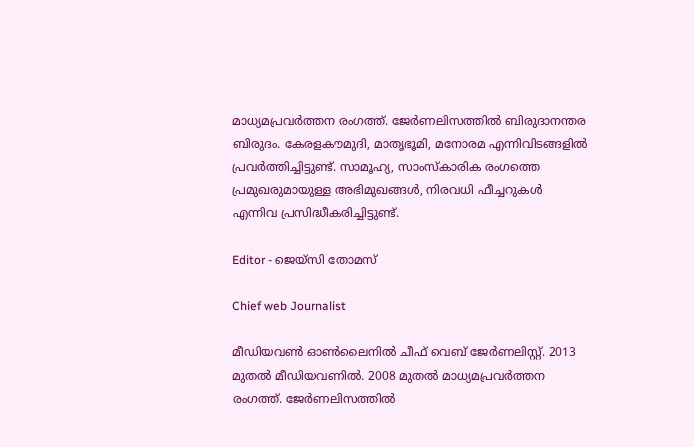മാധ്യമപ്രവർത്തന രംഗത്ത്. ജേർണലിസത്തിൽ ബിരുദാനന്തര ബിരുദം. കേരളകൗമുദി, മാതൃഭൂമി, മനോരമ എന്നിവിടങ്ങളിൽ പ്രവർത്തിച്ചിട്ടുണ്ട്. സാമൂഹ്യ, സാംസ്‌കാരിക രംഗത്തെ പ്രമുഖരുമായുള്ള അഭിമുഖങ്ങൾ, നിരവധി ഫീച്ചറുകൾ എന്നിവ പ്രസിദ്ധീകരിച്ചിട്ടുണ്ട്.

Editor - ജെയ്സി തോമസ്

Chief web Journalist

മീഡിയവൺ ഓൺലൈനിൽ ചീഫ് വെബ് ജേർണലിസ്റ്റ്. 2013 മുതൽ മീഡിയവണിൽ. 2008 മുതൽ മാധ്യമപ്രവർത്തന രംഗത്ത്. ജേർണലിസത്തിൽ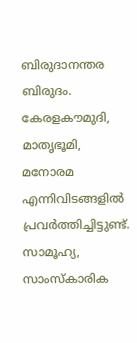ബിരുദാനന്തര ബിരുദം. കേരളകൗമുദി, മാതൃഭൂമി, മനോരമ എന്നിവിടങ്ങളിൽ പ്രവർത്തിച്ചിട്ടുണ്ട്. സാമൂഹ്യ, സാംസ്‌കാരിക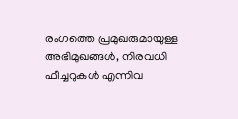രംഗത്തെ പ്രമുഖരുമായുള്ള അഭിമുഖങ്ങൾ, നിരവധി ഫീച്ചറുകൾ എന്നിവ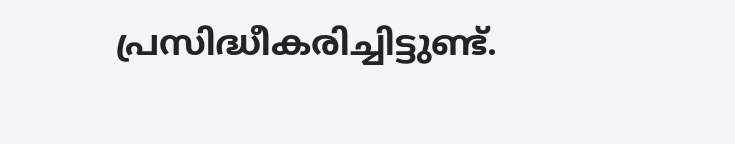പ്രസിദ്ധീകരിച്ചിട്ടുണ്ട്.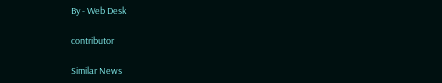By - Web Desk

contributor

Similar News